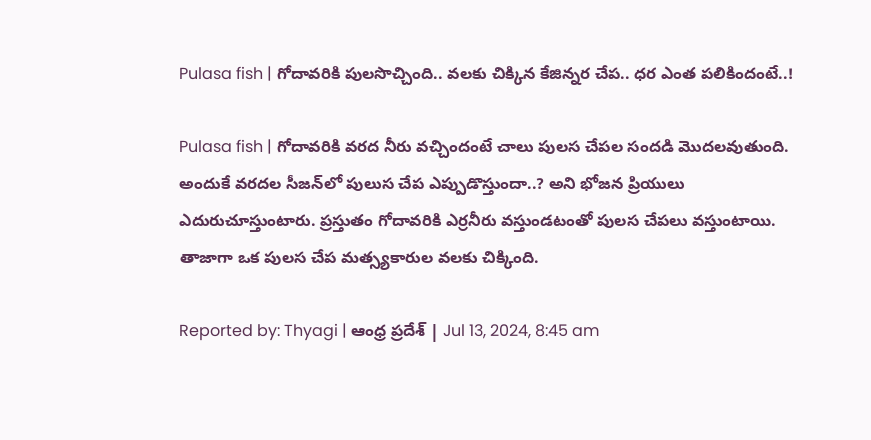Pulasa fish | గోదావరికి పులసొచ్చింది.. వలకు చిక్కిన కేజిన్నర చేప.. ధర ఎంత పలికిందంటే..!

Pulasa fish | గోదావరికి వరద నీరు వచ్చిందంటే చాలు పులస చేపల సందడి మొదలవుతుంది. అందుకే వరదల సీజన్‌లో పులుస చేప ఎప్పుడొస్తుందా..? అని భోజన ప్రియులు ఎదురుచూస్తుంటారు. ప్రస్తుతం గోదావరికి ఎర్రనీరు వస్తుండటంతో పులస చేపలు వస్తుంటాయి. తాజాగా ఒక పులస చేప మత్స్యకారుల వలకు చిక్కింది.

Reported by: Thyagi | ఆంధ్ర ప్రదేశ్ | Jul 13, 2024, 8:45 am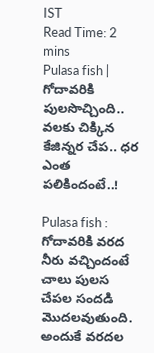IST
Read Time: 2 mins
Pulasa fish | గోదావరికి పులసొచ్చింది.. వలకు చిక్కిన కేజిన్నర చేప.. ధర ఎంత పలికిందంటే..!

Pulasa fish : గోదావరికి వరద నీరు వచ్చిందంటే చాలు పులస చేపల సందడి మొదలవుతుంది. అందుకే వరదల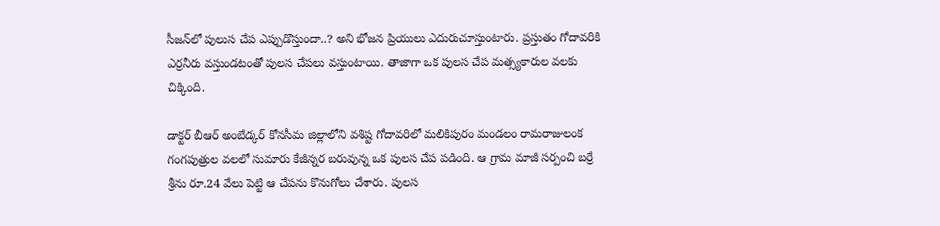సీజన్‌లో పులుస చేప ఎప్పుడొస్తుందా..? అని భోజన ప్రియులు ఎదురుచూస్తుంటారు. ప్రస్తుతం గోదావరికి ఎర్రనీరు వస్తుండటంతో పులస చేపలు వస్తుంటాయి. తాజాగా ఒక పులస చేప మత్స్యకారుల వలకు చిక్కింది.

డాక్టర్‌ బీఆర్‌ అంబేడ్కర్‌ కోనసీమ జిల్లాలోని వశిష్ట గోదావరిలో మలికిపురం మండలం రామరాజులంక గంగపుత్రుల వలలో సుమారు కేజీన్నర బరువున్న ఒక పులస చేప పడింది. ఆ గ్రామ మాజీ సర్పంచి బర్రే శ్రీను రూ.24 వేలు పెట్టి ఆ చేపను కొనుగోలు చేశారు. పులస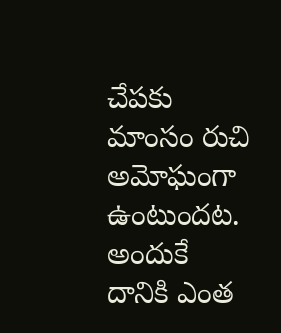చేపకు మాంసం రుచి అమోఘంగా ఉంటుందట. అందుకే దానికి ఎంత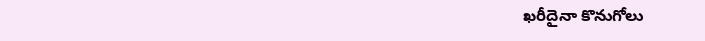ఖరీదైనా కొనుగోలు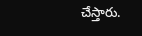చేస్తారు.